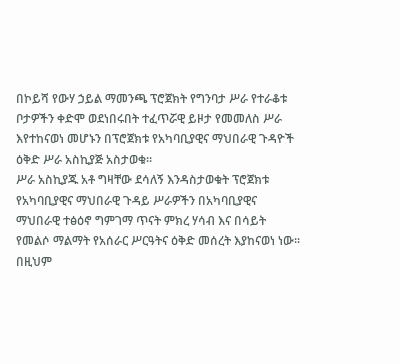በኮይሻ የውሃ ኃይል ማመንጫ ፕሮጀክት የግንባታ ሥራ የተራቆቱ ቦታዎችን ቀድሞ ወደነበሩበት ተፈጥሯዊ ይዞታ የመመለስ ሥራ እየተከናወነ መሆኑን በፕሮጀክቱ የአካባቢያዊና ማህበራዊ ጉዳዮች ዕቅድ ሥራ አስኪያጅ አስታወቁ፡፡
ሥራ አስኪያጁ አቶ ግዛቸው ደሳለኝ እንዳስታወቁት ፕሮጀክቱ የአካባቢያዊና ማህበራዊ ጉዳይ ሥራዎችን በአካባቢያዊና ማህበራዊ ተፅዕኖ ግምገማ ጥናት ምክረ ሃሳብ እና በሳይት የመልሶ ማልማት የአሰራር ሥርዓትና ዕቅድ መሰረት እያከናወነ ነው፡፡
በዚህም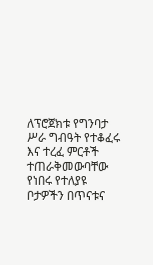ለፕሮጀክቱ የግንባታ ሥራ ግብዓት የተቆፈሩ እና ተረፈ ምርቶች ተጠራቅመውባቸው የነበሩ የተለያዩ ቦታዎችን በጥናቱና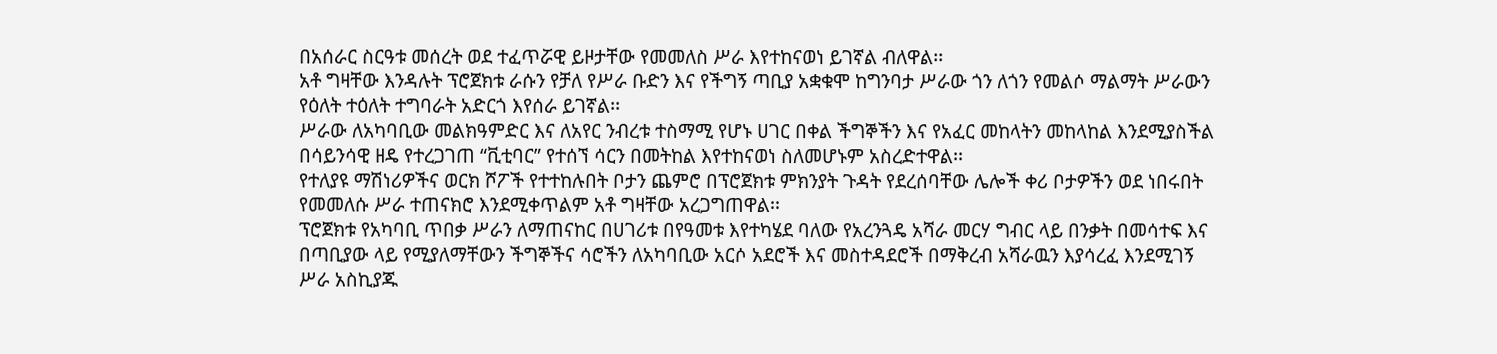በአሰራር ስርዓቱ መሰረት ወደ ተፈጥሯዊ ይዞታቸው የመመለስ ሥራ እየተከናወነ ይገኛል ብለዋል፡፡
አቶ ግዛቸው እንዳሉት ፕሮጀክቱ ራሱን የቻለ የሥራ ቡድን እና የችግኝ ጣቢያ አቋቁሞ ከግንባታ ሥራው ጎን ለጎን የመልሶ ማልማት ሥራውን የዕለት ተዕለት ተግባራት አድርጎ እየሰራ ይገኛል፡፡
ሥራው ለአካባቢው መልክዓምድር እና ለአየር ንብረቱ ተስማሚ የሆኑ ሀገር በቀል ችግኞችን እና የአፈር መከላትን መከላከል እንደሚያስችል በሳይንሳዊ ዘዴ የተረጋገጠ “ቪቲባር” የተሰኘ ሳርን በመትከል እየተከናወነ ስለመሆኑም አስረድተዋል፡፡
የተለያዩ ማሽነሪዎችና ወርክ ሾፖች የተተከሉበት ቦታን ጨምሮ በፕሮጀክቱ ምክንያት ጉዳት የደረሰባቸው ሌሎች ቀሪ ቦታዎችን ወደ ነበሩበት የመመለሱ ሥራ ተጠናክሮ እንደሚቀጥልም አቶ ግዛቸው አረጋግጠዋል፡፡
ፕሮጀክቱ የአካባቢ ጥበቃ ሥራን ለማጠናከር በሀገሪቱ በየዓመቱ እየተካሄደ ባለው የአረንጓዴ አሻራ መርሃ ግብር ላይ በንቃት በመሳተፍ እና በጣቢያው ላይ የሚያለማቸውን ችግኞችና ሳሮችን ለአካባቢው አርሶ አደሮች እና መስተዳደሮች በማቅረብ አሻራዉን እያሳረፈ እንደሚገኝ ሥራ አስኪያጁ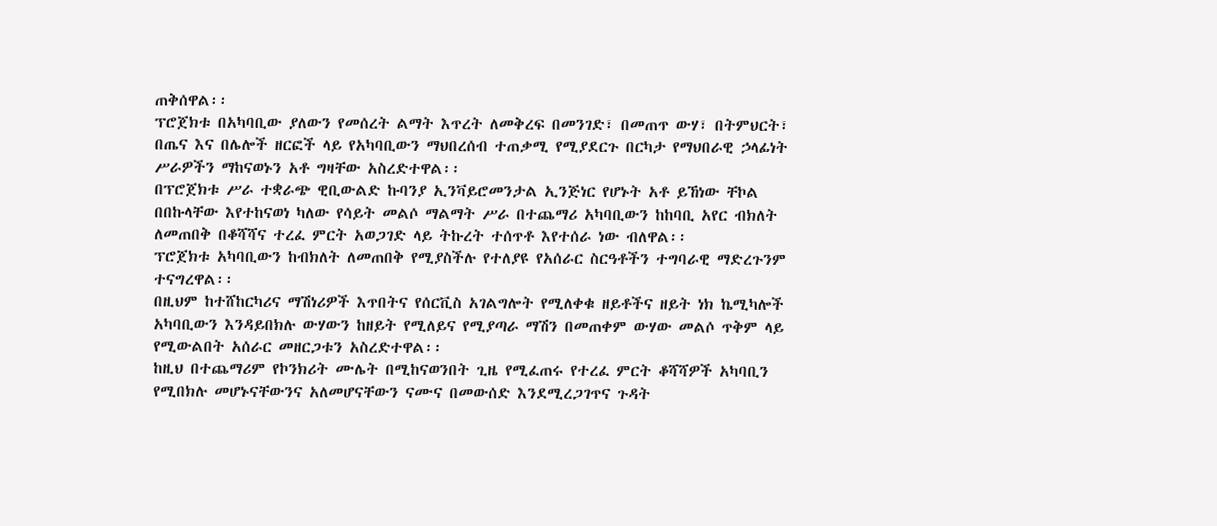ጠቅሰዋል፡፡
ፕሮጀክቱ በአካባቢው ያለውን የመሰረት ልማት እጥረት ለመቅረፍ በመንገድ፣ በመጠጥ ውሃ፣ በትምህርት፣ በጤና እና በሌሎች ዘርፎች ላይ የአካባቢውን ማህበረሰብ ተጠቃሚ የሚያደርጉ በርካታ የማህበራዊ ኃላፊነት ሥራዎችን ማከናወኑን አቶ ግዛቸው አስረድተዋል፡፡
በፕሮጀክቱ ሥራ ተቋራጭ ዊቢውልድ ኩባንያ ኢንቫይሮመንታል ኢንጅነር የሆኑት አቶ ይኸነው ቸኮል በበኩላቸው እየተከናወነ ካለው የሳይት መልሶ ማልማት ሥራ በተጨማሪ አካባቢውን ከከባቢ አየር ብክለት ለመጠበቅ በቆሻሻና ተረፈ ምርት አወጋገድ ላይ ትኩረት ተሰጥቶ እየተሰራ ነው ብለዋል፡፡
ፕሮጀክቱ አካባቢውን ከብክለት ለመጠበቅ የሚያስችሉ የተለያዩ የአሰራር ስርዓቶችን ተግባራዊ ማድረጉንም ተናግረዋል፡፡
በዚህም ከተሸከርካሪና ማሽነሪዎች እጥበትና የሰርቪስ አገልግሎት የሚለቀቁ ዘይቶችና ዘይት ነክ ኬሚካሎች አካባቢውን እንዳይበክሉ ውሃውን ከዘይት የሚለይና የሚያጣራ ማሽን በመጠቀም ውሃው መልሶ ጥቅም ላይ የሚውልበት አሰራር መዘርጋቱን አስረድተዋል፡፡
ከዚህ በተጨማሪም የኮንክሪት ሙሌት በሚከናወንበት ጊዜ የሚፈጠሩ የተረፈ ምርት ቆሻሻዎች አካባቢን የሚበክሉ መሆኑናቸውንና አለመሆናቸውን ናሙና በመውሰድ እንደሚረጋገጥና ጉዳት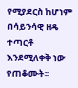የሚያደርስ ከሆነም በሳይንሳዊ ዘዴ ተጣርቶ እንደሚለቀቅ ነው የጠቆሙት፡፡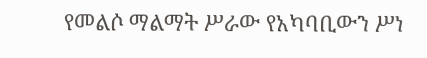የመልሶ ማልማት ሥራው የአካባቢውን ሥነ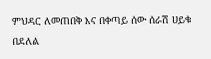ምህዳር ለመጠበቅ እና በቀጣይ ሰው ሰራሽ ሀይቁ በደለል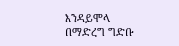እንዳይሞላ በማድረግ ግድቡ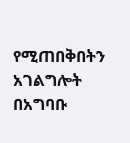የሚጠበቅበትን አገልግሎት በአግባቡ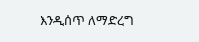እንዲሰጥ ለማድረግ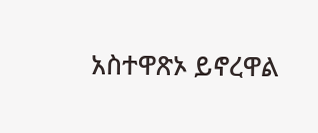አስተዋጽኦ ይኖረዋል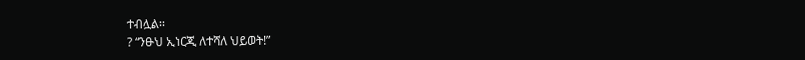ተብሏል፡፡
? “ንፁህ ኢነርጂ ለተሻለ ህይወት!”